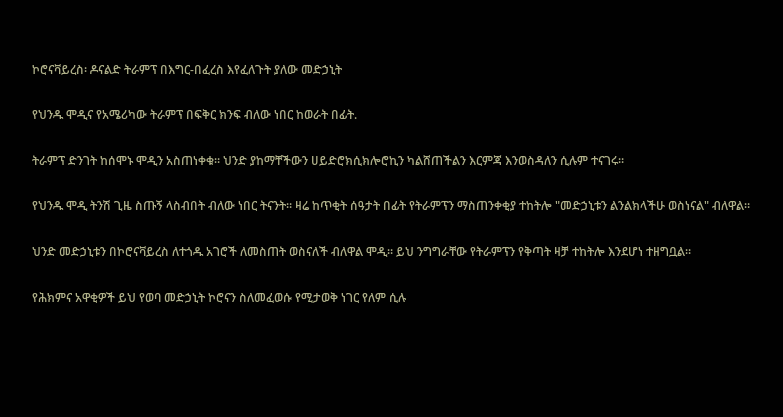ኮሮናቫይረስ፡ ዶናልድ ትራምፕ በእግር-በፈረስ እየፈለጉት ያለው መድኃኒት

የህንዱ ሞዲና የአሜሪካው ትራምፕ በፍቅር ክንፍ ብለው ነበር ከወራት በፊት.

ትራምፕ ድንገት ከሰሞኑ ሞዲን አስጠነቀቁ። ህንድ ያከማቸችውን ሀይድሮክሲክሎሮኪን ካልሸጠችልን እርምጃ እንወስዳለን ሲሉም ተናገሩ።

የህንዱ ሞዲ ትንሽ ጊዜ ስጡኝ ላስብበት ብለው ነበር ትናንት። ዛሬ ከጥቂት ሰዓታት በፊት የትራምፕን ማስጠንቀቂያ ተከትሎ "መድኃኒቱን ልንልክላችሁ ወስነናል" ብለዋል።

ህንድ መድኃኒቱን በኮሮናቫይረስ ለተጎዱ አገሮች ለመስጠት ወስናለች ብለዋል ሞዲ። ይህ ንግግራቸው የትራምፕን የቅጣት ዛቻ ተከትሎ እንደሆነ ተዘግቧል።

የሕክምና አዋቂዎች ይህ የወባ መድኃኒት ኮሮናን ስለመፈወሱ የሚታወቅ ነገር የለም ሲሉ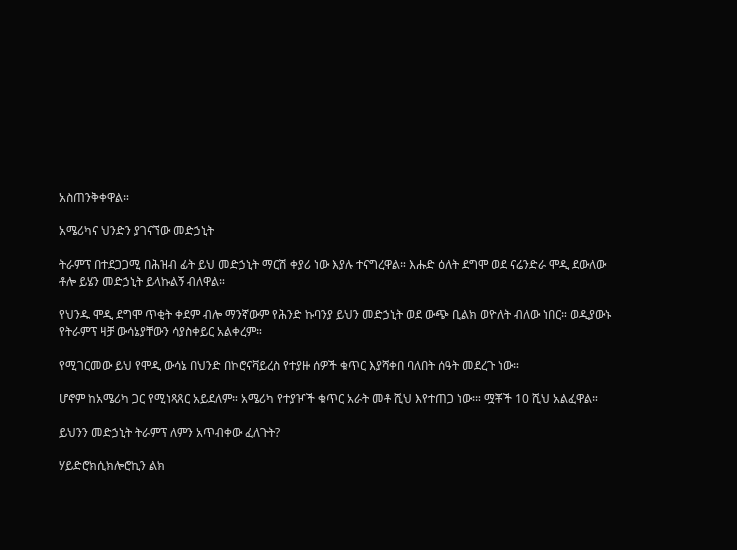አስጠንቅቀዋል።

አሜሪካና ህንድን ያገናኘው መድኃኒት

ትራምፕ በተደጋጋሚ በሕዝብ ፊት ይህ መድኃኒት ማርሽ ቀያሪ ነው እያሉ ተናግረዋል። እሑድ ዕለት ደግሞ ወደ ናሬንድራ ሞዲ ደውለው ቶሎ ይሄን መድኃኒት ይላኩልኝ ብለዋል።

የህንዱ ሞዲ ደግሞ ጥቂት ቀደም ብሎ ማንኛውም የሕንድ ኩባንያ ይህን መድኃኒት ወደ ውጭ ቢልክ ወዮለት ብለው ነበር። ወዲያውኑ የትራምፕ ዛቻ ውሳኔያቸውን ሳያስቀይር አልቀረም።

የሚገርመው ይህ የሞዲ ውሳኔ በህንድ በኮሮናቫይረስ የተያዙ ሰዎች ቁጥር እያሻቀበ ባለበት ሰዓት መደረጉ ነው።

ሆኖም ከአሜሪካ ጋር የሚነጻጸር አይደለም። አሜሪካ የተያዦች ቁጥር አራት መቶ ሺህ እየተጠጋ ነው፡። ሟቾች 10 ሺህ አልፈዋል።

ይህንን መድኃኒት ትራምፕ ለምን አጥብቀው ፈለጉት?

ሃይድሮክሲክሎሮኪን ልክ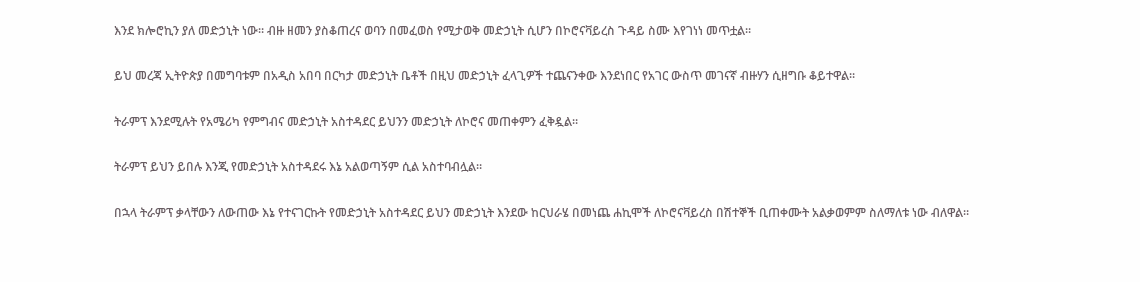እንደ ክሎሮኪን ያለ መድኃኒት ነው። ብዙ ዘመን ያስቆጠረና ወባን በመፈወስ የሚታወቅ መድኃኒት ሲሆን በኮሮናቫይረስ ጉዳይ ስሙ እየገነነ መጥቷል።

ይህ መረጃ ኢትዮጵያ በመግባቱም በአዲስ አበባ በርካታ መድኃኒት ቤቶች በዚህ መድኃኒት ፈላጊዎች ተጨናንቀው እንደነበር የአገር ውስጥ መገናኛ ብዙሃን ሲዘግቡ ቆይተዋል።

ትራምፕ እንደሚሉት የአሜሪካ የምግብና መድኃኒት አስተዳደር ይህንን መድኃኒት ለኮሮና መጠቀምን ፈቅዷል።

ትራምፕ ይህን ይበሉ እንጂ የመድኃኒት አስተዳደሩ እኔ አልወጣኝም ሲል አስተባብሏል።

በኋላ ትራምፕ ቃላቸውን ለውጠው እኔ የተናገርኩት የመድኃኒት አስተዳደር ይህን መድኃኒት እንደው ከርህራሄ በመነጨ ሐኪሞች ለኮሮናቫይረስ በሽተኞች ቢጠቀሙት አልቃወምም ስለማለቱ ነው ብለዋል።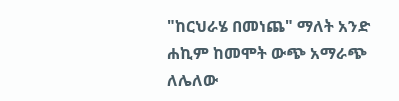"ከርህራሄ በመነጨ" ማለት አንድ ሐኪም ከመሞት ውጭ አማራጭ ለሌለው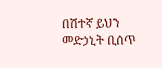በሽተኛ ይህን መድኃኒት ቢሰጥ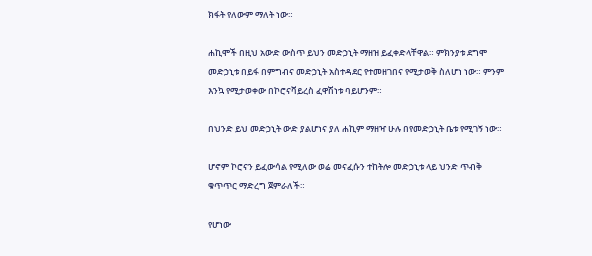ክፋት የለውም ማለት ነው።

ሐኪሞች በዚህ አውድ ውስጥ ይህን መድኃኒት ማዘዝ ይፈቀድላቸዋል። ምክንያቱ ደግሞ መድኃኒቱ በይፋ በምግብና መድኃኒት አስተዳደር የተመዘገበና የሚታወቅ ስለሆነ ነው። ምንም እንኳ የሚታወቀው በኮሮናቫይረስ ፈዋሽነቱ ባይሆንም።

በህንድ ይህ መድኃኒት ውድ ያልሆነና ያለ ሐኪም ማዘዣ ሁሉ በየመድኃኒት ቤቱ የሚገኝ ነው።

ሆኖም ኮሮናን ይፈውሳል የሚለው ወሬ መናፈሱን ተከትሎ መድኃኒቱ ላይ ህንድ ጥብቅ ቁጥጥር ማድረግ ጀምራለች።

የሆነው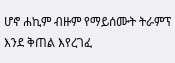ሆኖ ሐኪም ብዙም የማይሰሙት ትራምፕ እንደ ቅጠል እየረገፈ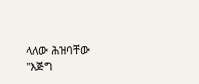ላለው ሕዝባቸው "እጅግ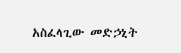አስፈላጊው መድኃኒት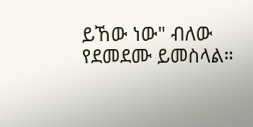ይኸው ነው" ብለው የደመደሙ ይመስላል።